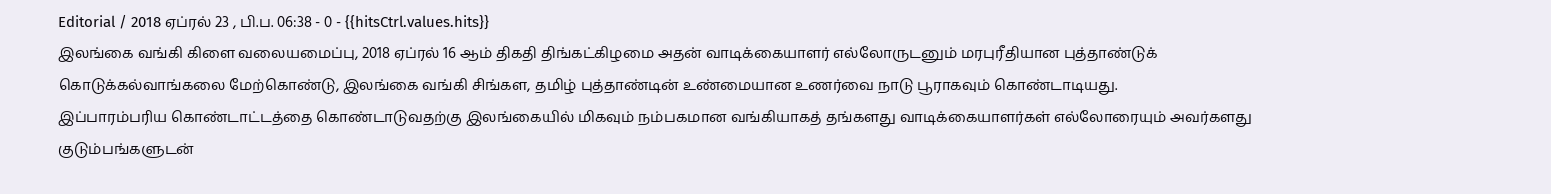Editorial / 2018 ஏப்ரல் 23 , பி.ப. 06:38 - 0 - {{hitsCtrl.values.hits}}
இலங்கை வங்கி கிளை வலையமைப்பு, 2018 ஏப்ரல் 16 ஆம் திகதி திங்கட்கிழமை அதன் வாடிக்கையாளர் எல்லோருடனும் மரபுரீதியான புத்தாண்டுக் கொடுக்கல்வாங்கலை மேற்கொண்டு, இலங்கை வங்கி சிங்கள, தமிழ் புத்தாண்டின் உண்மையான உணர்வை நாடு பூராகவும் கொண்டாடியது.
இப்பாரம்பரிய கொண்டாட்டத்தை கொண்டாடுவதற்கு இலங்கையில் மிகவும் நம்பகமான வங்கியாகத் தங்களது வாடிக்கையாளர்கள் எல்லோரையும் அவர்களது குடும்பங்களுடன்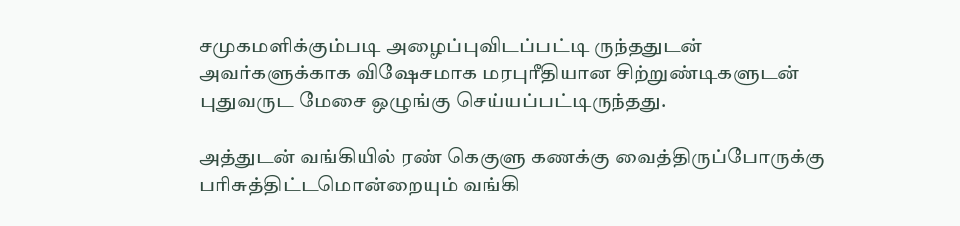சமுகமளிக்கும்படி அழைப்புவிடப்பட்டி ருந்ததுடன் அவர்களுக்காக விஷேசமாக மரபுரீதியான சிற்றுண்டிகளுடன் புதுவருட மேசை ஒழுங்கு செய்யப்பட்டிருந்தது.

அத்துடன் வங்கியில் ரண் கெகுளு கணக்கு வைத்திருப்போருக்கு பரிசுத்திட்டமொன்றையும் வங்கி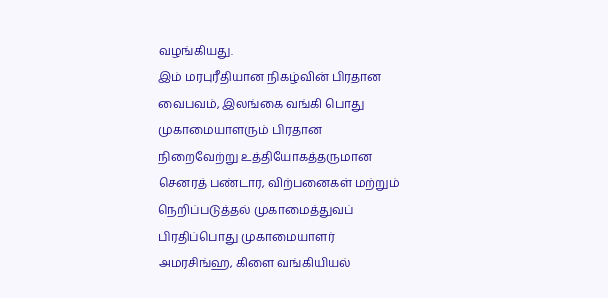வழங்கியது.
இம் மரபுரீதியான நிகழ்வின் பிரதான வைபவம், இலங்கை வங்கி பொது முகாமையாளரும் பிரதான நிறைவேற்று உத்தியோகத்தருமான செனரத் பண்டார, விற்பனைகள் மற்றும் நெறிப்படுத்தல் முகாமைத்துவப் பிரதிப்பொது முகாமையாளர் அமரசிங்ஹ, கிளை வங்கியியல்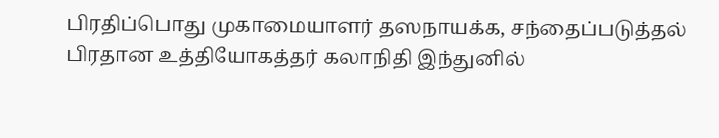பிரதிப்பொது முகாமையாளர் தஸநாயக்க, சந்தைப்படுத்தல் பிரதான உத்தியோகத்தர் கலாநிதி இந்துனில்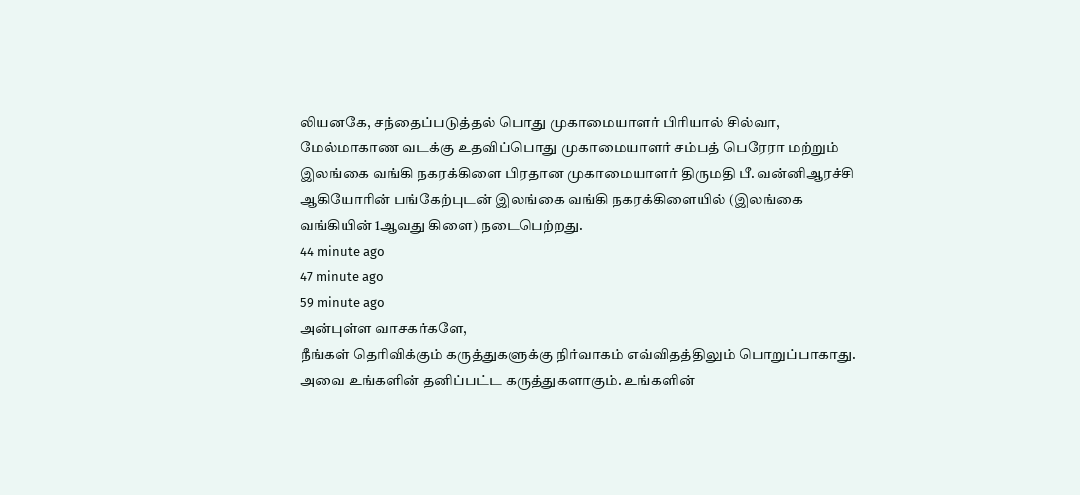லியனகே, சந்தைப்படுத்தல் பொது முகாமையாளர் பிரியால் சில்வா, மேல்மாகாண வடக்கு உதவிப்பொது முகாமையாளர் சம்பத் பெரேரா மற்றும் இலங்கை வங்கி நகரக்கிளை பிரதான முகாமையாளர் திருமதி பீ. வன்னிஆரச்சி ஆகியோரின் பங்கேற்புடன் இலங்கை வங்கி நகரக்கிளையில் (இலங்கை வங்கியின் 1ஆவது கிளை) நடைபெற்றது.
44 minute ago
47 minute ago
59 minute ago
அன்புள்ள வாசகர்களே,
நீங்கள் தெரிவிக்கும் கருத்துகளுக்கு நிர்வாகம் எவ்விதத்திலும் பொறுப்பாகாது. அவை உங்களின் தனிப்பட்ட கருத்துகளாகும். உங்களின்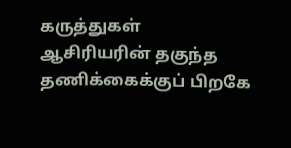கருத்துகள் ஆசிரியரின் தகுந்த தணிக்கைக்குப் பிறகே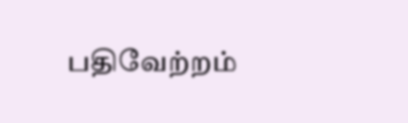பதிவேற்றம்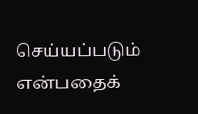செய்யப்படும் என்பதைக்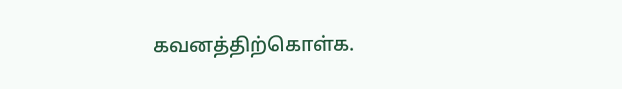கவனத்திற்கொள்க.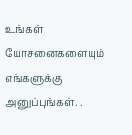உங்கள் யோசனைகளையும் எங்களுக்கு அனுப்புங்கள். .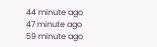44 minute ago
47 minute ago
59 minute ago